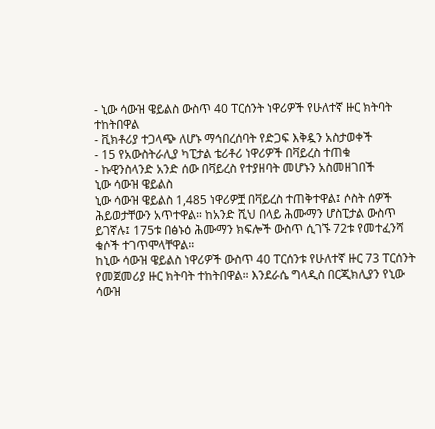- ኒው ሳውዝ ዌይልስ ውስጥ 40 ፐርሰንት ነዋሪዎች የሁለተኛ ዙር ክትባት ተከትበዋል
- ቪክቶሪያ ተጋላጭ ለሆኑ ማኅበረሰባት የድጋፍ እቅዷን አስታወቀች
- 15 የአውስትራሊያ ካፒታል ቴሪቶሪ ነዋሪዎች በቫይረስ ተጠቁ
- ኩዊንስላንድ አንድ ሰው በቫይረስ የተያዘባት መሆኑን አስመዘገበች
ኒው ሳውዝ ዌይልስ
ኒው ሳውዝ ዌይልስ 1,485 ነዋሪዎቿ በቫይረስ ተጠቅተዋል፤ ሶስት ሰዎች ሕይወታቸውን አጥተዋል። ከአንድ ሺህ በላይ ሕሙማን ሆስፒታል ውስጥ ይገኛሉ፤ 175ቱ በፅኑዕ ሕሙማን ክፍሎች ውስጥ ሲገኙ 72ቱ የመተፈንሻ ቁሶች ተገጥሞላቸዋል።
ከኒው ሳውዝ ዌይልስ ነዋሪዎች ውስጥ 40 ፐርሰንቱ የሁለተኛ ዙር 73 ፐርሰንት የመጀመሪያ ዙር ክትባት ተከትበዋል። እንደራሴ ግላዲስ በርጂክሊያን የኒው ሳውዝ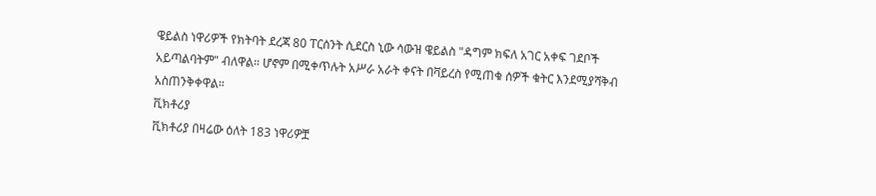ዌይልስ ነዋሪዎች የክትባት ደረጃ 80 ፐርሰንት ሲደርስ ኒው ሳውዝ ዌይልስ "ዳግም ክፍለ አገር አቀፍ ገደቦች አይጣልባትም" ብለዋል። ሆኖም በሚቀጥሉት አሥራ አራት ቀናት በቫይረስ የሚጠቁ ሰዎች ቁትር እንደሚያሻቅብ አስጠንቅቀዋል።
ቪክቶሪያ
ቪክቶሪያ በዛሬው ዕለት 183 ነዋሪዎቿ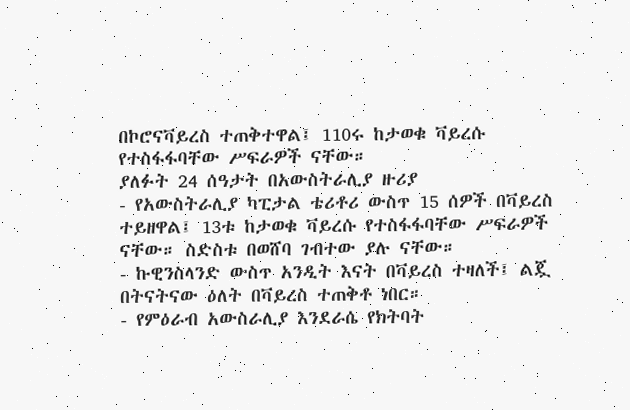በኮሮናቫይረስ ተጠቅተዋል፤ 110ሩ ከታወቁ ቫይረሱ የተስፋፋባቸው ሥፍራዎች ናቸው።
ያለፉት 24 ሰዓታት በአውስትራሊያ ዙሪያ
- የአውስትራሊያ ካፒታል ቴሪቶሪ ውስጥ 15 ሰዎች በቫይረስ ተይዘዋል፤ 13ቱ ከታወቁ ቫይረሱ የተስፋፋባቸው ሥፍራዎች ናቸው። ስድስቱ በወሸባ ገብተው ያሉ ናቸው።
- ኩዊንስላንድ ውስጥ አንዲት እናት በቫይረስ ተዛለች፤ ልጇ በትናትናው ዕለት በቫይረስ ተጠቅቶ ነበር።
- የምዕራብ አውስራሊያ እንደራሴ የክትባት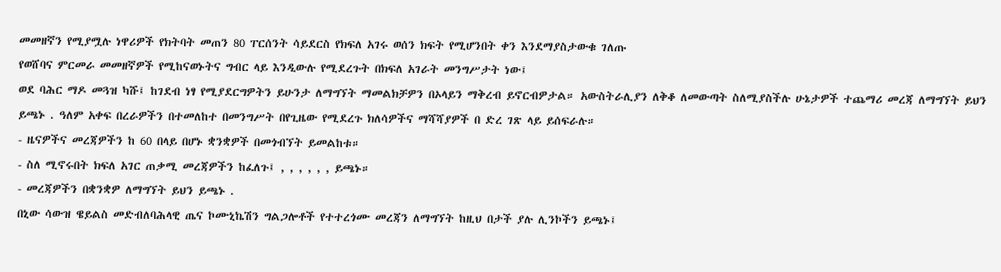መመዘኛን የሚያሟሉ ነዋሪዎች የክትባት መጠን 80 ፐርሰንት ሳይደርስ የክፍለ አገሩ ወሰን ክፍት የሚሆንበት ቀን እንደማያስታውቁ ገለጡ
የወሸባና ምርመራ መመዘኛዎች የሚከናወኑትና ግብር ላይ እንዲውሉ የሚደረጉት በክፍለ አገራት መንግሥታት ነው፤
ወደ ባሕር ማዶ መጓዝ ካሹ፤ ከገደብ ነፃ የሚያደርግዎትን ይሁንታ ለማግኘት ማመልክቻዎን በኦላይን ማቅረብ ይኖርብዎታል። አውስትራሊያን ለቅቆ ለመውጣት ስለሚያስችሉ ሁኔታዎች ተጨማሪ መረጃ ለማግኘት ይህን ይጫኑ . ዓለም አቀፍ በረራዎችን በተመለከተ በመንግሥት በየጊዜው የሚደረጉ ክለሳዎችና ማሻሻያዎች በ ድረ ገጽ ላይ ይሰፍራሉ።
- ዜናዎችና መረጃዎችን ከ 60 በላይ በሆኑ ቋንቋዎች በመጎብኘት ይመልከቱ።
- ስለ ሚኖሩበት ክፍለ አገር ጠቃሚ መረጃዎችን ከፈለጉ፤ , , , , , , ይጫኑ።
- መረጃዎችን በቋንቋዎ ለማግኘት ይህን ይጫኑ .
በኒው ሳውዝ ዌይልስ መድብለባሕላዊ ጤና ኮሙኒኬሽን ግልጋሎቶች የተተረጎሙ መረጃን ለማግኘት ከዚህ በታች ያሉ ሊንኮችን ይጫኑ፤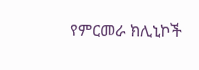የምርመራ ክሊኒኮች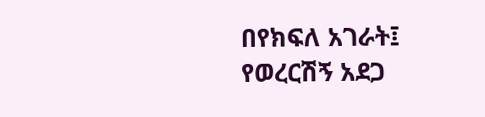በየክፍለ አገራት፤
የወረርሽኝ አደጋ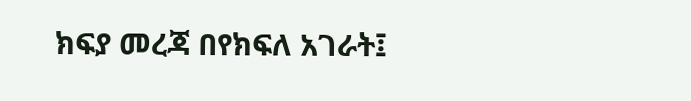ክፍያ መረጃ በየክፍለ አገራት፤